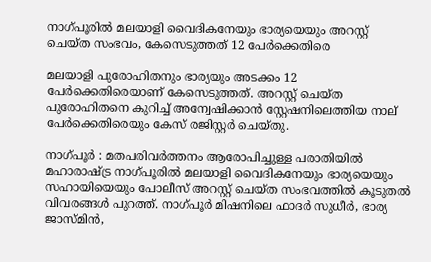നാഗ്പൂരില്‍ മലയാളി വൈദികനേയും ഭാര്യയെയും അറസ്റ്റ് ചെയ്ത സംഭവം, കേസെടുത്തത് 12 പേര്‍ക്കെതിരെ

മലയാളി പുരോഹിതനും ഭാര്യയും അടക്കം 12 പേര്‍ക്കെതിരെയാണ് കേസെടുത്തത്. അറസ്റ്റ് ചെയ്ത പുരോഹിതനെ കുറിച്ച് അന്വേഷിക്കാന്‍ സ്റ്റേഷനിലെത്തിയ നാല് പേര്‍ക്കെതിരെയും കേസ് രജിസ്റ്റര്‍ ചെയ്തു.

നാഗ്പൂര്‍ : മതപരിവര്‍ത്തനം ആരോപിച്ചുള്ള പരാതിയില്‍ മഹാരാഷ്ട്ര നാഗ്പൂരില്‍ മലയാളി വൈദികനേയും ഭാര്യയെയും സഹായിയെയും പോലീസ് അറസ്റ്റ് ചെയ്ത സംഭവത്തില്‍ കൂടുതല്‍ വിവരങ്ങള്‍ പുറത്ത്. നാഗ്പൂര്‍ മിഷനിലെ ഫാദര്‍ സുധീര്‍, ഭാര്യ ജാസ്മിന്‍,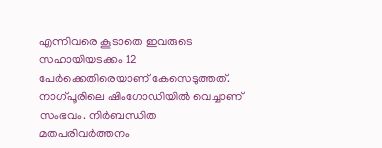എന്നിവരെ കൂടാതെ ഇവരുടെ സഹായിയടക്കം 12 പേര്‍ക്കെതിരെയാണ് കേസെടുത്തത്. നാഗ്പൂരിലെ ഷിംഗോഡിയില്‍ വെച്ചാണ് സംഭവം. നിര്‍ബന്ധിത മതപരിവര്‍ത്തനം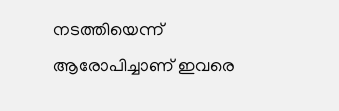നടത്തിയെന്ന് ആരോപിച്ചാണ് ഇവരെ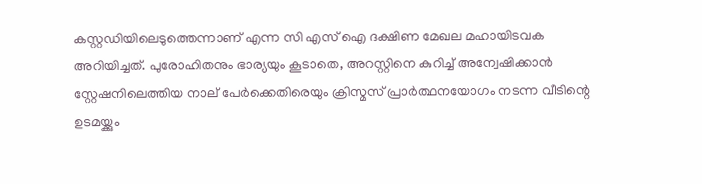കസ്റ്റഡിയിലെടുത്തെന്നാണ് എന്ന സി എസ് ഐ ദക്ഷിണ മേഖല മഹായിടവക അറിയിച്ചത്. പുരോഹിതനും ഭാര്യയും കൂടാതെ, അറസ്റ്റിനെ കുറിച്ച് അന്വേഷിക്കാന്‍ സ്റ്റേഷനിലെത്തിയ നാല് പേര്‍ക്കെതിരെയും ക്രിസ്മസ് പ്രാര്‍ത്ഥനയോഗം നടന്ന വീടിന്റെ ഉടമയ്ക്കും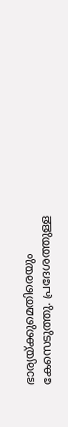ഭാര്യയ്ക്കുമെതിരെയും കേസെടുത്തു. പ്രദേശത്തുള്ള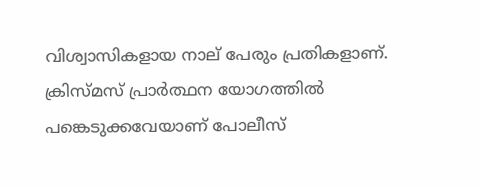വിശ്വാസികളായ നാല് പേരും പ്രതികളാണ്. ക്രിസ്മസ് പ്രാര്‍ത്ഥന യോഗത്തില്‍ പങ്കെടുക്കവേയാണ് പോലീസ്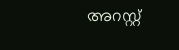അറസ്റ്റ്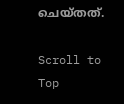ചെയ്തത്.

Scroll to Top